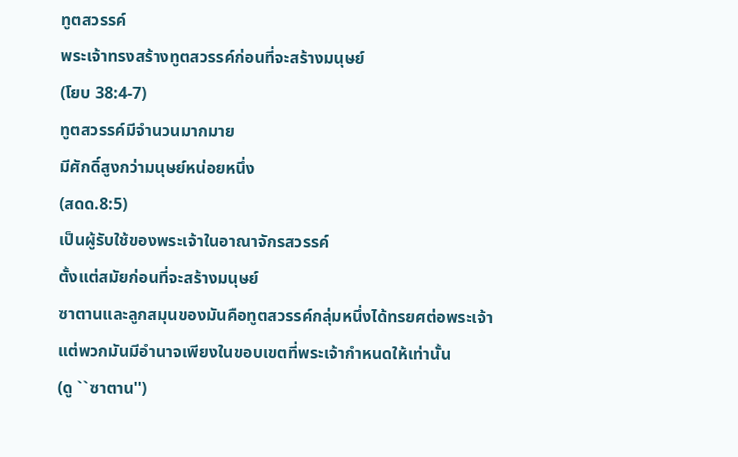ทูตสวรรค์
พระเจ้าทรงสร้างทูตสวรรค์ก่อนที่จะสร้างมนุษย์
(โยบ 38:4-7)
ทูตสวรรค์มีจำนวนมากมาย
มีศักดิ์สูงกว่ามนุษย์หน่อยหนึ่ง
(สดด.8:5)
เป็นผู้รับใช้ของพระเจ้าในอาณาจักรสวรรค์
ตั้งแต่สมัยก่อนที่จะสร้างมนุษย์
ซาตานและลูกสมุนของมันคือทูตสวรรค์กลุ่มหนึ่งได้ทรยศต่อพระเจ้า
แต่พวกมันมีอำนาจเพียงในขอบเขตที่พระเจ้ากำหนดให้เท่านั้น
(ดู ``ซาตาน'')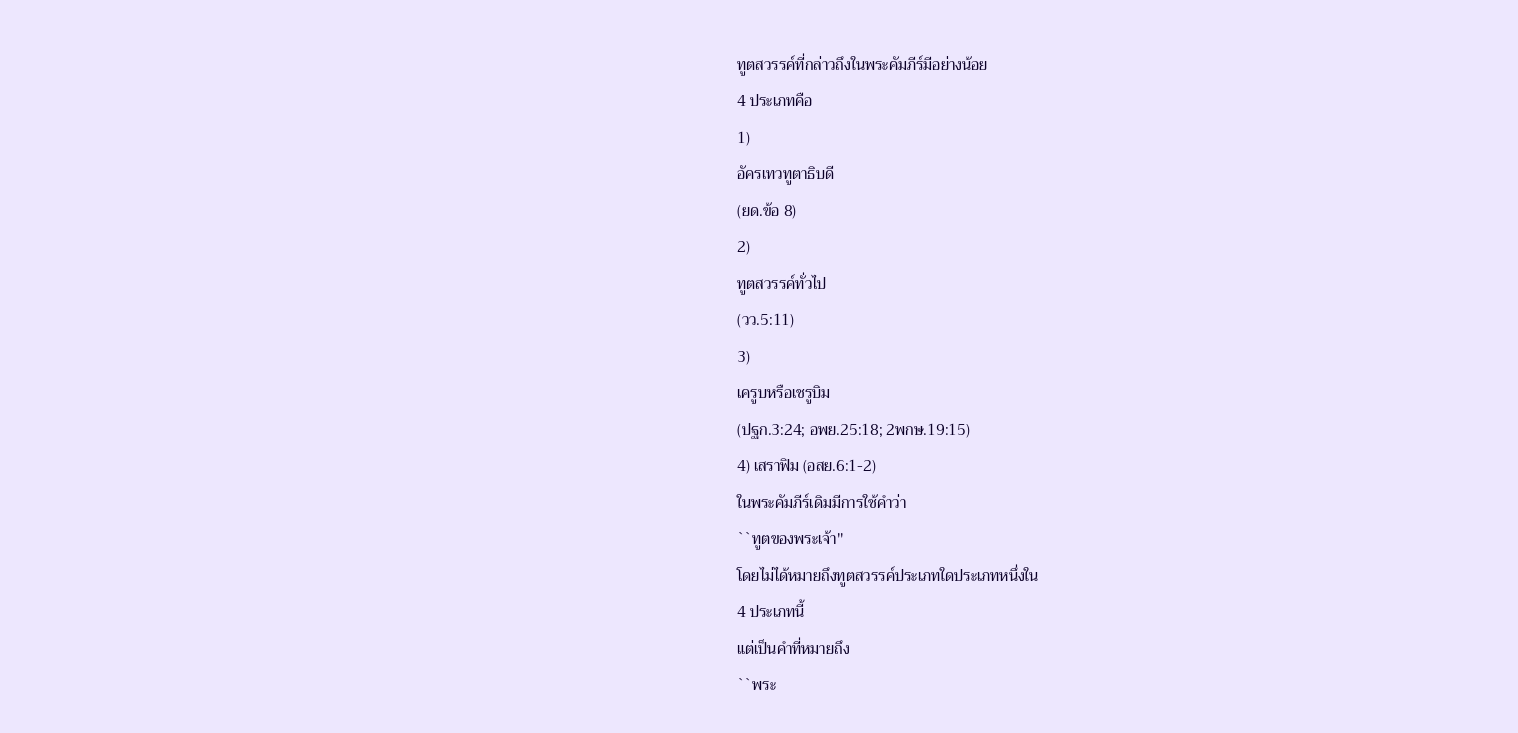ทูตสวรรค์ที่กล่าวถึงในพระคัมภีร์มีอย่างน้อย
4 ประเภทคือ
1)
อัครเทวทูตาธิบดี
(ยด.ข้อ 8)
2)
ทูตสวรรค์ทั่วไป
(วว.5:11)
3)
เครูบหรือเชรูบิม
(ปฐก.3:24; อพย.25:18; 2พกษ.19:15)
4) เสราฟิม (อสย.6:1-2)
ในพระคัมภีร์เดิมมีการใช้คำว่า
``ทูตของพระเจ้า''
โดยไม่ได้หมายถึงทูตสวรรค์ประเภทใดประเภทหนึ่งใน
4 ประเภทนี้
แต่เป็นคำที่หมายถึง
``พระ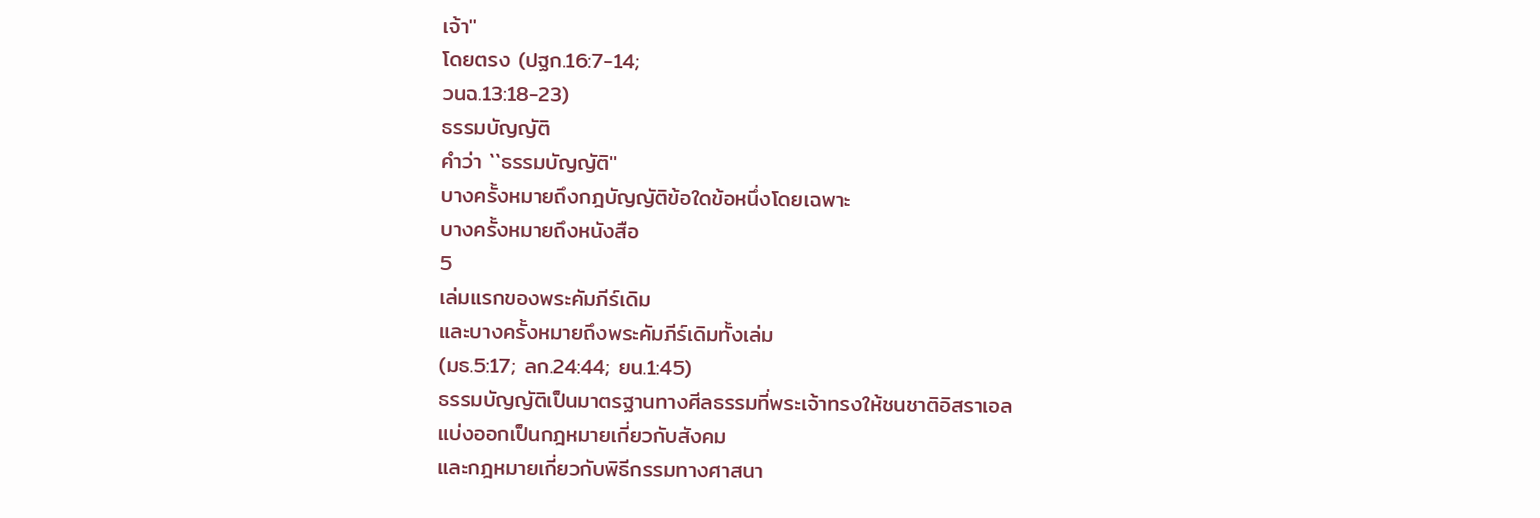เจ้า''
โดยตรง (ปฐก.16:7-14;
วนฉ.13:18-23)
ธรรมบัญญัติ
คำว่า ``ธรรมบัญญัติ''
บางครั้งหมายถึงกฎบัญญัติข้อใดข้อหนึ่งโดยเฉพาะ
บางครั้งหมายถึงหนังสือ
5
เล่มแรกของพระคัมภีร์เดิม
และบางครั้งหมายถึงพระคัมภีร์เดิมทั้งเล่ม
(มธ.5:17; ลก.24:44; ยน.1:45)
ธรรมบัญญัติเป็นมาตรฐานทางศีลธรรมที่พระเจ้าทรงให้ชนชาติอิสราเอล
แบ่งออกเป็นกฎหมายเกี่ยวกับสังคม
และกฎหมายเกี่ยวกับพิธีกรรมทางศาสนา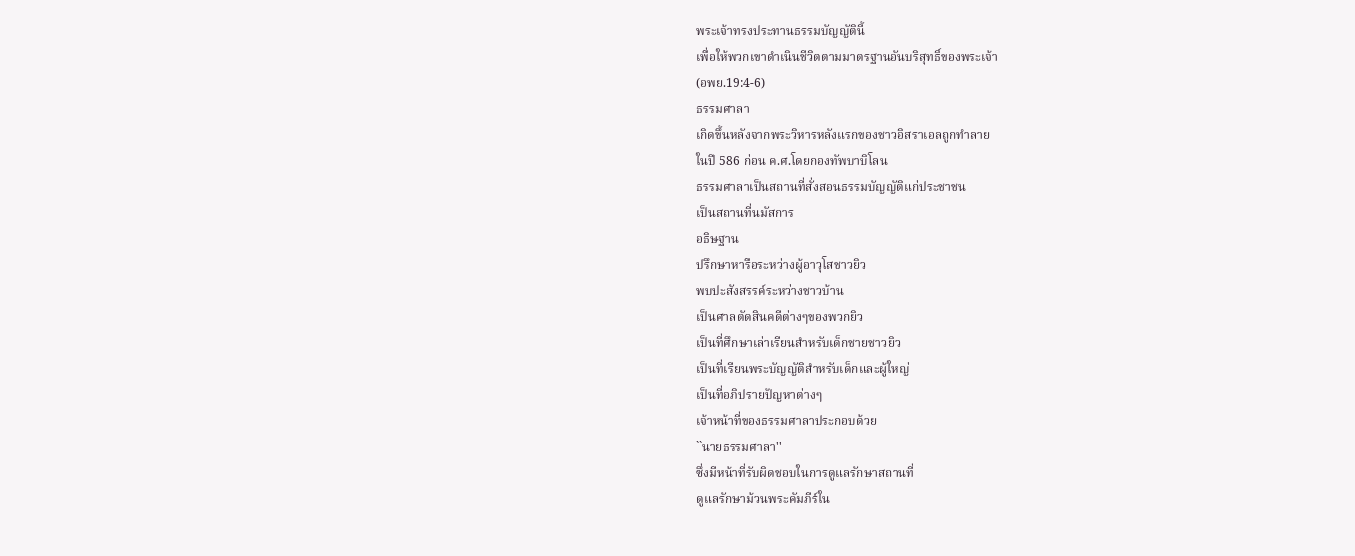พระเจ้าทรงประทานธรรมบัญญัตินี้
เพื่อให้พวกเขาดำเนินชีวิตตามมาตรฐานอันบริสุทธิ์ของพระเจ้า
(อพย.19:4-6)
ธรรมศาลา
เกิดขึ้นหลังจากพระวิหารหลังแรกของชาวอิสราเอลถูกทำลาย
ในปี 586 ก่อน ค.ศ.โดยกองทัพบาบิโลน
ธรรมศาลาเป็นสถานที่สั่งสอนธรรมบัญญัติแก่ประชาชน
เป็นสถานที่นมัสการ
อธิษฐาน
ปรึกษาหารือระหว่างผู้อาวุโสชาวยิว
พบปะสังสรรค์ระหว่างชาวบ้าน
เป็นศาลตัดสินคดีต่างๆของพวกยิว
เป็นที่ศึกษาเล่าเรียนสำหรับเด็กชายชาวยิว
เป็นที่เรียนพระบัญญัติสำหรับเด็กและผู้ใหญ่
เป็นที่อภิปรายปัญหาต่างๆ
เจ้าหน้าที่ของธรรมศาลาประกอบด้วย
``นายธรรมศาลา''
ซึ่งมีหน้าที่รับผิดชอบในการดูแลรักษาสถานที่
ดูแลรักษาม้วนพระคัมภีร์ใน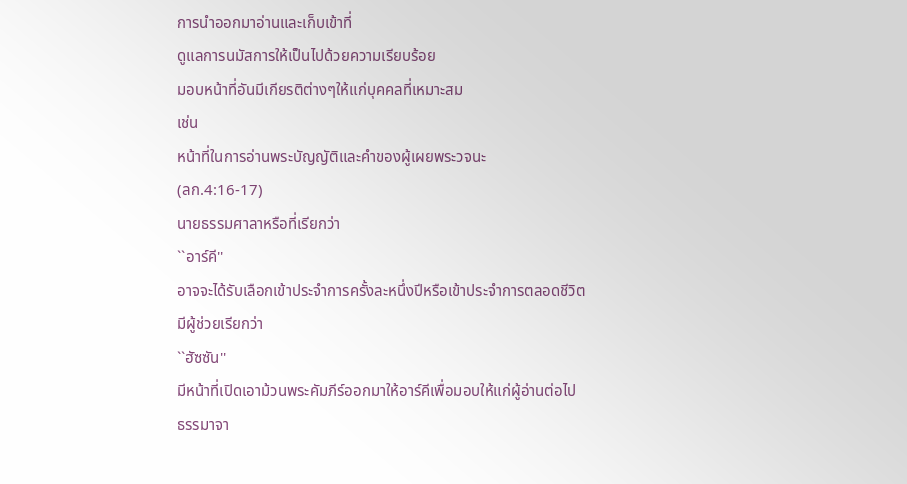การนำออกมาอ่านและเก็บเข้าที่
ดูแลการนมัสการให้เป็นไปด้วยความเรียบร้อย
มอบหน้าที่อันมีเกียรติต่างๆให้แก่บุคคลที่เหมาะสม
เช่น
หน้าที่ในการอ่านพระบัญญัติและคำของผู้เผยพระวจนะ
(ลก.4:16-17)
นายธรรมศาลาหรือที่เรียกว่า
``อาร์คี''
อาจจะได้รับเลือกเข้าประจำการครั้งละหนึ่งปีหรือเข้าประจำการตลอดชีวิต
มีผู้ช่วยเรียกว่า
``ฮัซซัน''
มีหน้าที่เปิดเอาม้วนพระคัมภีร์ออกมาให้อาร์คีเพื่อมอบให้แก่ผู้อ่านต่อไป
ธรรมาจา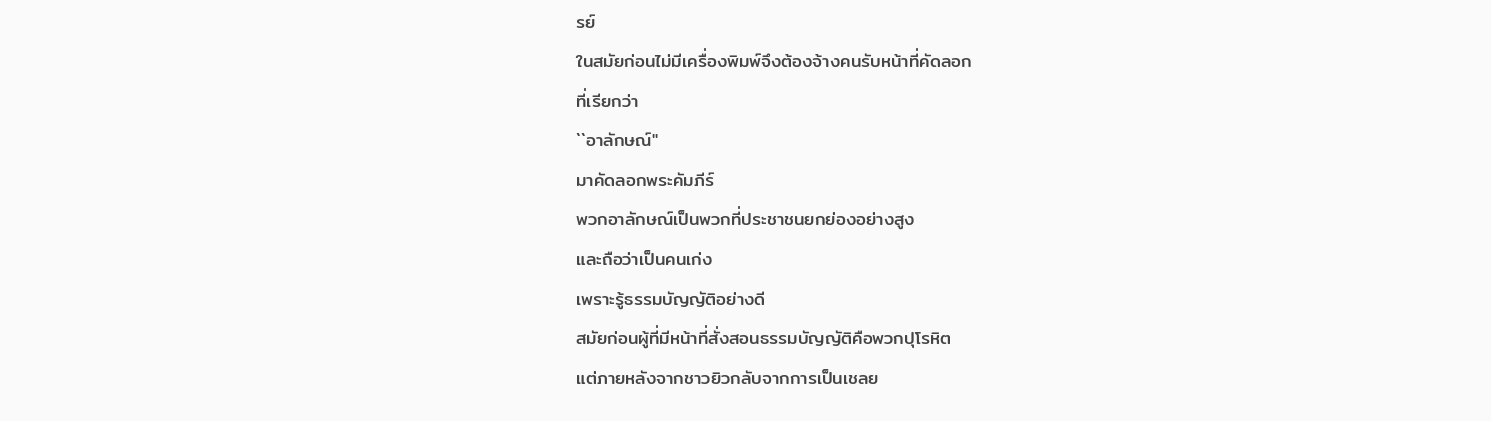รย์
ในสมัยก่อนไม่มีเครื่องพิมพ์จึงต้องจ้างคนรับหน้าที่คัดลอก
ที่เรียกว่า
``อาลักษณ์''
มาคัดลอกพระคัมภีร์
พวกอาลักษณ์เป็นพวกที่ประชาชนยกย่องอย่างสูง
และถือว่าเป็นคนเก่ง
เพราะรู้ธรรมบัญญัติอย่างดี
สมัยก่อนผู้ที่มีหน้าที่สั่งสอนธรรมบัญญัติคือพวกปุโรหิต
แต่ภายหลังจากชาวยิวกลับจากการเป็นเชลย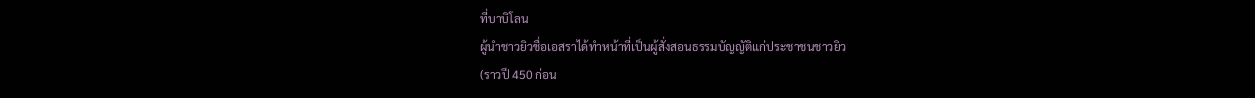ที่บาบิโลน
ผู้นำชาวยิวชื่อเอสราได้ทำหน้าที่เป็นผู้สั่งสอนธรรมบัญญัติแก่ประชาชนชาวยิว
(ราวปี 450 ก่อน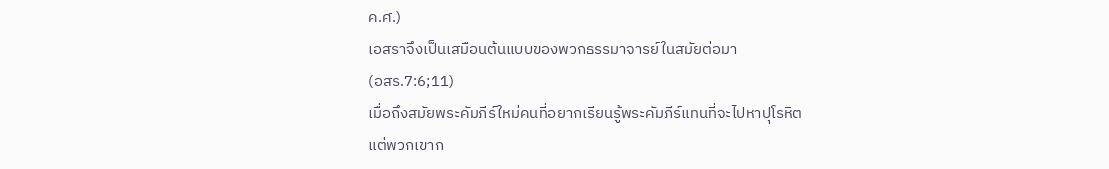ค.ศ.)
เอสราจึงเป็นเสมือนต้นแบบของพวกธรรมาจารย์ในสมัยต่อมา
(อสร.7:6;11)
เมื่อถึงสมัยพระคัมภีร์ใหม่คนที่อยากเรียนรู้พระคัมภีร์แทนที่จะไปหาปุโรหิต
แต่พวกเขาก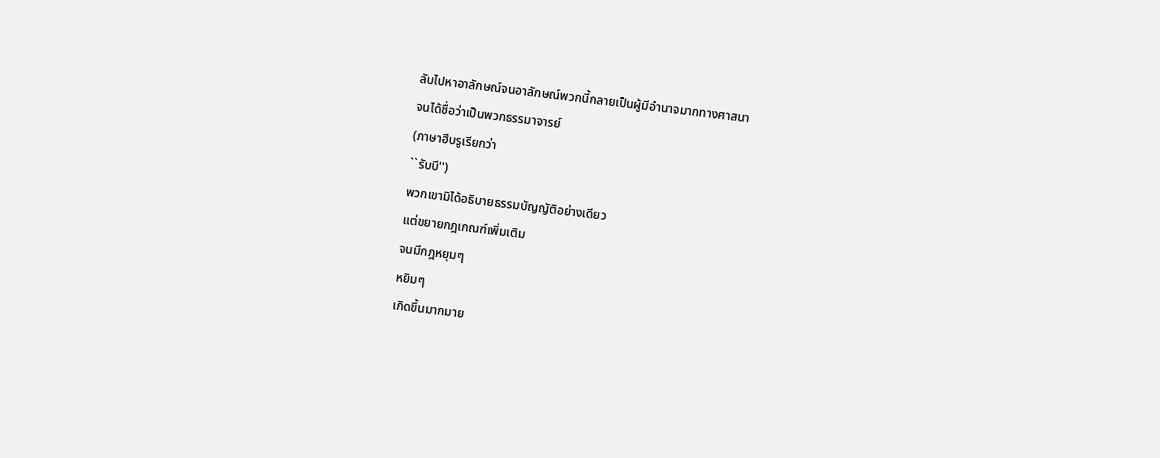ลับไปหาอาลักษณ์จนอาลักษณ์พวกนี้กลายเป็นผู้มีอำนาจมากทางศาสนา
จนได้ชื่อว่าเป็นพวกธรรมาจารย์
(ภาษาฮีบรูเรียกว่า
``รับบี'')
พวกเขามิได้อธิบายธรรมบัญญัติอย่างเดียว
แต่ขยายกฎเกณฑ์เพิ่มเติม
จนมีกฎหยุมๆ
หยิมๆ
เกิดขึ้นมากมาย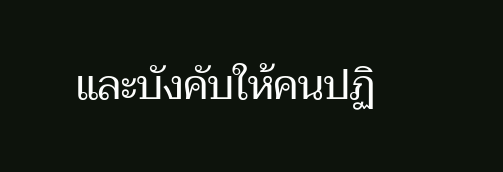และบังคับให้คนปฏิ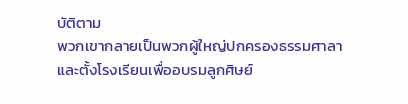บัติตาม
พวกเขากลายเป็นพวกผู้ใหญ่ปกครองธรรมศาลา
และตั้งโรงเรียนเพื่ออบรมลูกศิษย์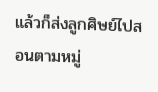แล้วก็ส่งลูกศิษย์ไปสอนตามหมู่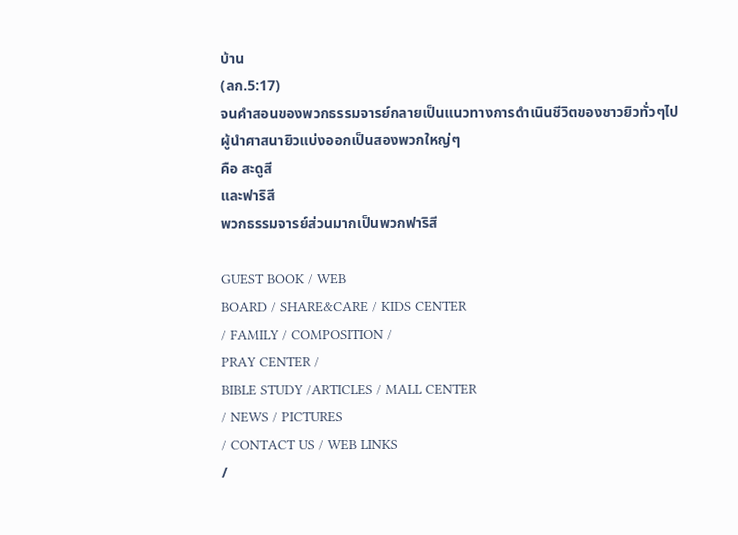บ้าน
(ลก.5:17)
จนคำสอนของพวกธรรมจารย์กลายเป็นแนวทางการดำเนินชีวิตของชาวยิวทั่วๆไป
ผู้นำศาสนายิวแบ่งออกเป็นสองพวกใหญ่ๆ
คือ สะดูสี
และฟาริสี
พวกธรรมจารย์ส่วนมากเป็นพวกฟาริสี

GUEST BOOK / WEB
BOARD / SHARE&CARE / KIDS CENTER
/ FAMILY / COMPOSITION /
PRAY CENTER /
BIBLE STUDY /ARTICLES / MALL CENTER
/ NEWS / PICTURES
/ CONTACT US / WEB LINKS
/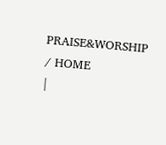PRAISE&WORSHIP
/ HOME
|